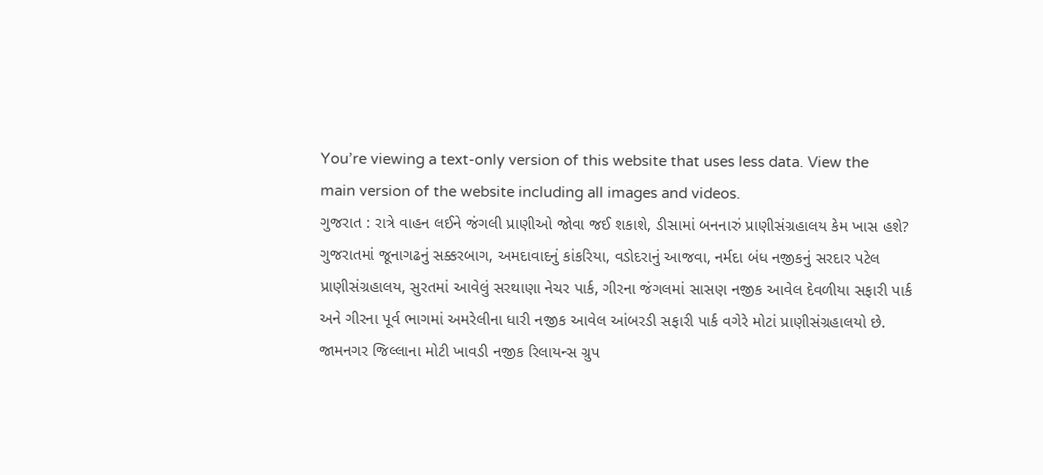You’re viewing a text-only version of this website that uses less data. View the main version of the website including all images and videos.
ગુજરાત : રાત્રે વાહન લઈને જંગલી પ્રાણીઓ જોવા જઈ શકાશે, ડીસામાં બનનારું પ્રાણીસંગ્રહાલય કેમ ખાસ હશે?
ગુજરાતમાં જૂનાગઢનું સક્કરબાગ, અમદાવાદનું કાંકરિયા, વડોદરાનું આજવા, નર્મદા બંધ નજીકનું સરદાર પટેલ પ્રાણીસંગ્રહાલય, સુરતમાં આવેલું સરથાણા નેચર પાર્ક, ગીરના જંગલમાં સાસણ નજીક આવેલ દેવળીયા સફારી પાર્ક અને ગીરના પૂર્વ ભાગમાં અમરેલીના ધારી નજીક આવેલ આંબરડી સફારી પાર્ક વગેરે મોટાં પ્રાણીસંગ્રહાલયો છે.
જામનગર જિલ્લાના મોટી ખાવડી નજીક રિલાયન્સ ગ્રુપ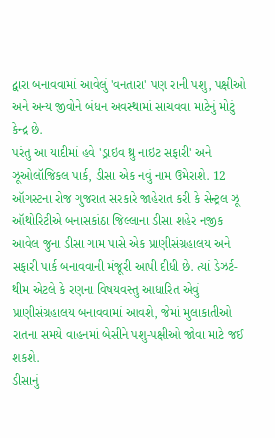દ્વારા બનાવવામાં આવેલું 'વનતારા' પણ રાની પશુ, પક્ષીઓ અને અન્ય જીવોને બંધન અવસ્થામાં સાચવવા માટેનું મોટું કેન્દ્ર છે.
પરંતુ આ યાદીમાં હવે 'ડ્રાઇવ થ્રુ નાઇટ સફારી' અને ઝૂઓલૉજિકલ પાર્ક, ડીસા એક નવું નામ ઉમેરાશે. 12 ઑગસ્ટના રોજ ગુજરાત સરકારે જાહેરાત કરી કે સેન્ટ્રલ ઝૂ ઑથોરિટીએ બનાસકાંઠા જિલ્લાના ડીસા શહેર નજીક આવેલ જુના ડીસા ગામ પાસે એક પ્રાણીસંગ્રહાલય અને સફારી પાર્ક બનાવવાની મંજૂરી આપી દીધી છે. ત્યાં ડેઝર્ટ-થીમ એટલે કે રણના વિષયવસ્તુ આધારિત એવું પ્રાણીસંગ્રહાલય બનાવવામાં આવશે, જેમાં મુલાકાતીઓ રાતના સમયે વાહનમાં બેસીને પશુ-પક્ષીઓ જોવા માટે જઈ શકશે.
ડીસાનું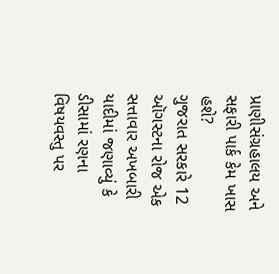પ્રાણીસંગ્રહાલય અને સફારી પાર્ક કેમ ખાસ હશે?
ગુજરાત સરકારે 12 ઑગસ્ટના રોજ એક સત્તાવાર અખબારી યાદીમાં જણાવ્યું કે ડીસામાં રણના વિષયવસ્તુ પર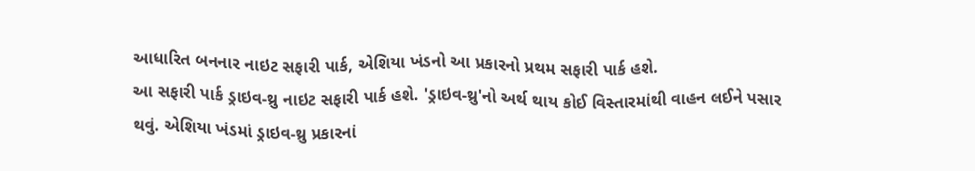આધારિત બનનાર નાઇટ સફારી પાર્ક, એશિયા ખંડનો આ પ્રકારનો પ્રથમ સફારી પાર્ક હશે.
આ સફારી પાર્ક ડ્રાઇવ-થ્રુ નાઇટ સફારી પાર્ક હશે. 'ડ્રાઇવ-થ્રુ'નો અર્થ થાય કોઈ વિસ્તારમાંથી વાહન લઈને પસાર થવું. એશિયા ખંડમાં ડ્રાઇવ-થ્રુ પ્રકારનાં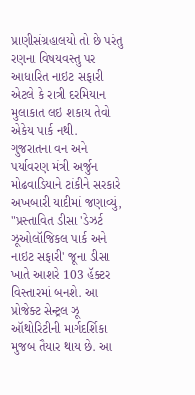પ્રાણીસંગ્રહાલયો તો છે પરંતુ રણના વિષયવસ્તુ પર આધારિત નાઇટ સફારી એટલે કે રાત્રી દરમિયાન મુલાકાત લઇ શકાય તેવો એકેય પાર્ક નથી.
ગુજરાતના વન અને પર્યાવરણ મંત્રી અર્જુન મોઢવાડિયાને ટાંકીને સરકારે અખબારી યાદીમાં જણાવ્યું, "પ્રસ્તાવિત ડીસા 'ડેઝર્ટ ઝૂઓલૉજિકલ પાર્ક અને નાઇટ સફારી' જૂના ડીસા ખાતે આશરે 103 હૅક્ટર વિસ્તારમાં બનશે. આ પ્રોજેક્ટ સેન્ટ્રલ ઝૂ ઑથોરિટીની માર્ગદર્શિકા મુજબ તૈયાર થાય છે. આ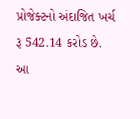પ્રોજેક્ટનો અંદાજિત ખર્ચ રૂ 542.14 કરોડ છે. આ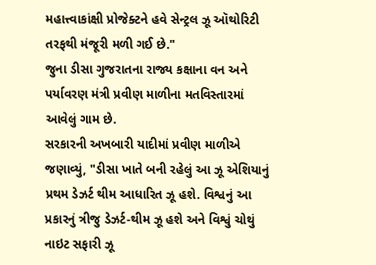મહાત્ત્વાકાંક્ષી પ્રોજેક્ટને હવે સેન્ટ્રલ ઝૂ ઑથોરિટી તરફથી મંજૂરી મળી ગઈ છે."
જુના ડીસા ગુજરાતના રાજ્ય કક્ષાના વન અને પર્યાવરણ મંત્રી પ્રવીણ માળીના મતવિસ્તારમાં આવેલું ગામ છે.
સરકારની અખબારી યાદીમાં પ્રવીણ માળીએ જણાવ્યું, "ડીસા ખાતે બની રહેલું આ ઝૂ એશિયાનું પ્રથમ ડેઝર્ટ થીમ આધારિત ઝૂ હશે. વિશ્વનું આ પ્રકારનું ત્રીજુ ડેઝર્ટ-થીમ ઝૂ હશે અને વિશ્વું ચોથું નાઇટ સફારી ઝૂ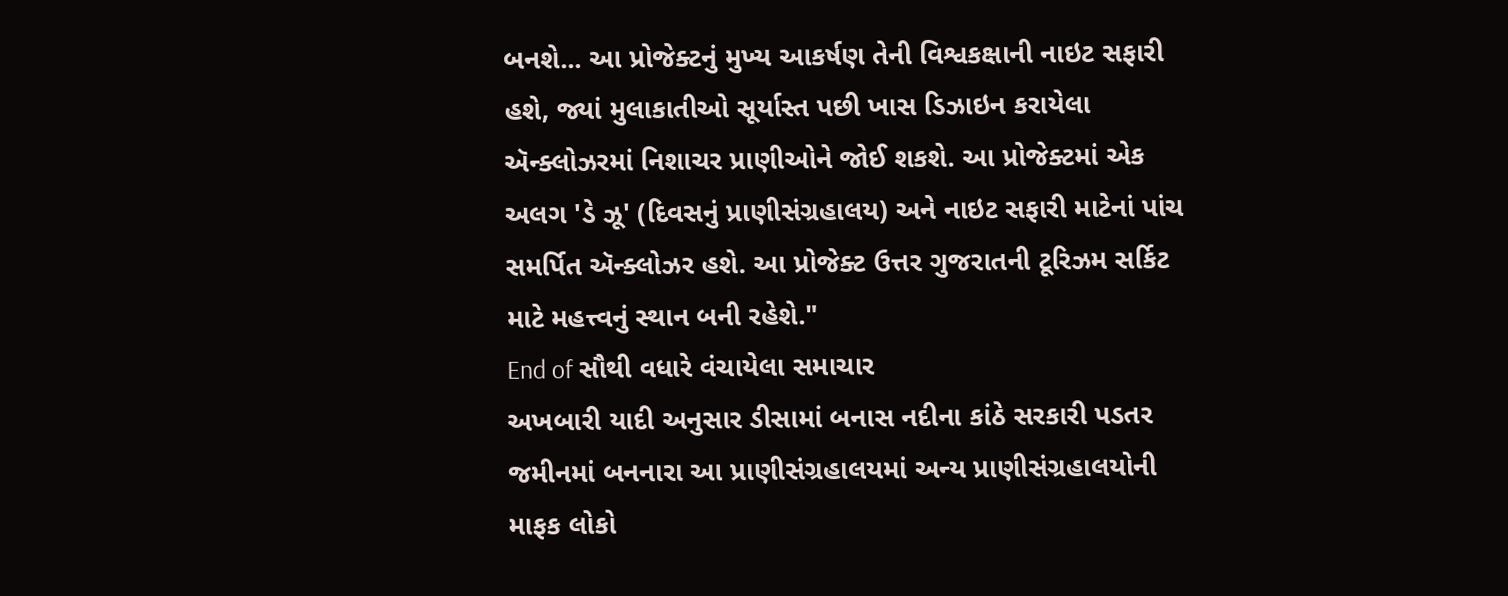બનશે... આ પ્રોજેક્ટનું મુખ્ય આકર્ષણ તેની વિશ્વકક્ષાની નાઇટ સફારી હશે, જ્યાં મુલાકાતીઓ સૂર્યાસ્ત પછી ખાસ ડિઝાઇન કરાયેલા ઍન્ક્લોઝરમાં નિશાચર પ્રાણીઓને જોઈ શકશે. આ પ્રોજેક્ટમાં એક અલગ 'ડે ઝૂ' (દિવસનું પ્રાણીસંગ્રહાલય) અને નાઇટ સફારી માટેનાં પાંચ સમર્પિત ઍન્ક્લોઝર હશે. આ પ્રોજેક્ટ ઉત્તર ગુજરાતની ટૂરિઝમ સર્કિટ માટે મહત્ત્વનું સ્થાન બની રહેશે."
End of સૌથી વધારે વંચાયેલા સમાચાર
અખબારી યાદી અનુસાર ડીસામાં બનાસ નદીના કાંઠે સરકારી પડતર જમીનમાં બનનારા આ પ્રાણીસંગ્રહાલયમાં અન્ય પ્રાણીસંગ્રહાલયોની માફક લોકો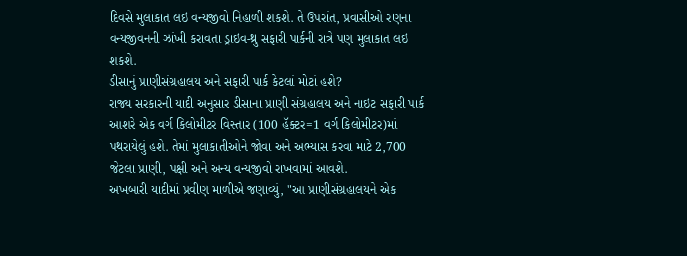દિવસે મુલાકાત લઇ વન્યજીવો નિહાળી શકશે. તે ઉપરાંત, પ્રવાસીઓ રણના વન્યજીવનની ઝાંખી કરાવતા ડ્રાઇવ-થ્રુ સફારી પાર્કની રાત્રે પણ મુલાકાત લઇ શકશે.
ડીસાનું પ્રાણીસંગ્રહાલય અને સફારી પાર્ક કેટલાં મોટાં હશે?
રાજ્ય સરકારની યાદી અનુસાર ડીસાના પ્રાણી સંગ્રહાલય અને નાઇટ સફારી પાર્ક આશરે એક વર્ગ કિલોમીટર વિસ્તાર (100 હૅક્ટર=1 વર્ગ કિલોમીટર)માં પથરાયેલું હશે. તેમાં મુલાકાતીઓને જોવા અને અભ્યાસ કરવા માટે 2,700 જેટલા પ્રાણી, પક્ષી અને અન્ય વન્યજીવો રાખવામાં આવશે.
અખબારી યાદીમાં પ્રવીણ માળીએ જણાવ્યું, "આ પ્રાણીસંગ્રહાલયને એક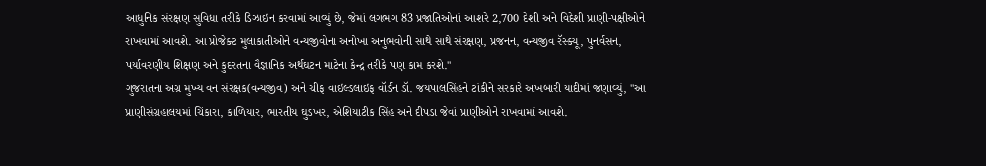આધુનિક સંરક્ષણ સુવિધા તરીકે ડિઝાઇન કરવામાં આવ્યું છે, જેમાં લગભગ 83 પ્રજાતિઓનાં આશરે 2,700 દેશી અને વિદેશી પ્રાણી-પક્ષીઓને રાખવામાં આવશે. આ પ્રોજેક્ટ મુલાકાતીઓને વન્યજીવોના અનોખા અનુભવોની સાથે સાથે સંરક્ષણ, પ્રજનન, વન્યજીવ રૅસ્ક્યૂ, પુનર્વસન, પર્યાવરણીય શિક્ષણ અને કુદરતના વૈજ્ઞાનિક અર્થઘટન માટેના કેન્દ્ર તરીકે પણ કામ કરશે."
ગુજરાતના અગ્ર મુખ્ય વન સંરક્ષક(વન્યજીવ) અને ચીફ વાઇલ્ડલાઇફ વૉર્ડન ડૉ. જયપાલસિંહને ટાંકીને સરકારે અખબારી યાદીમાં જણાવ્યું, "આ પ્રાણીસંગ્રહાલયમાં ચિંકારા, કાળિયાર, ભારતીય ઘુડખર, એશિયાટીક સિંહ અને દીપડા જેવાં પ્રાણીઓને રાખવામાં આવશે.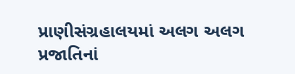પ્રાણીસંગ્રહાલયમાં અલગ અલગ પ્રજાતિનાં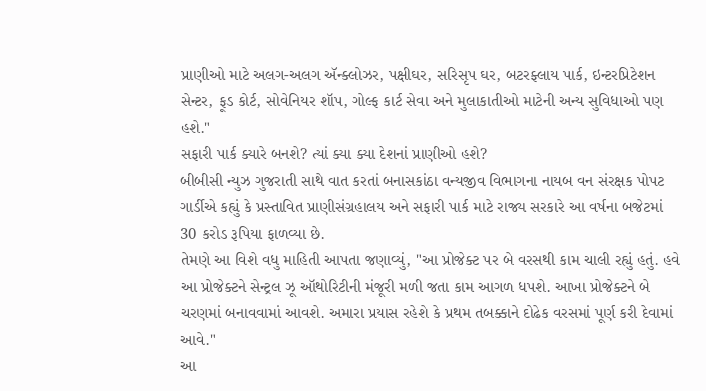પ્રાણીઓ માટે અલગ-અલગ ઍન્ક્લોઝર, પક્ષીઘર, સરિસૃપ ઘર, બટરફ્લાય પાર્ક, ઇન્ટરપ્રિટેશન સેન્ટર, ફૂડ કોર્ટ, સોવેનિયર શૉપ, ગોલ્ફ કાર્ટ સેવા અને મુલાકાતીઓ માટેની અન્ય સુવિધાઓ પણ હશે."
સફારી પાર્ક ક્યારે બનશે? ત્યાં ક્યા ક્યા દેશનાં પ્રાણીઓ હશે?
બીબીસી ન્યુઝ ગુજરાતી સાથે વાત કરતાં બનાસકાંઠા વન્યજીવ વિભાગના નાયબ વન સંરક્ષક પોપટ ગાર્ડીએ કહ્યું કે પ્રસ્તાવિત પ્રાણીસંગ્રહાલય અને સફારી પાર્ક માટે રાજ્ય સરકારે આ વર્ષના બજેટમાં 30 કરોડ રૂપિયા ફાળવ્યા છે.
તેમણે આ વિશે વધુ માહિતી આપતા જણાવ્યું, "આ પ્રોજેક્ટ પર બે વરસથી કામ ચાલી રહ્યું હતું. હવે આ પ્રોજેક્ટને સેન્ટ્રલ ઝૂ ઑથોરિટીની મંજૂરી મળી જતા કામ આગળ ધપશે. આખા પ્રોજેક્ટને બે ચરણમાં બનાવવામાં આવશે. અમારા પ્રયાસ રહેશે કે પ્રથમ તબક્કાને દોઢેક વરસમાં પૂર્ણ કરી દેવામાં આવે."
આ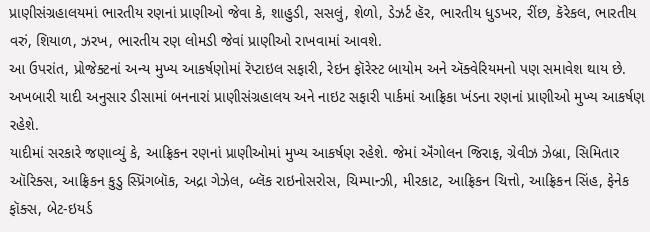પ્રાણીસંગ્રહાલયમાં ભારતીય રણનાં પ્રાણીઓ જેવા કે, શાહુડી, સસલું, શેળો, ડેઝર્ટ હૅર, ભારતીય ધુડખર, રીંછ, કૅરેકલ, ભારતીય વરું, શિયાળ, ઝરખ, ભારતીય રણ લોમડી જેવાં પ્રાણીઓ રાખવામાં આવશે.
આ ઉપરાંત, પ્રોજેક્ટનાં અન્ય મુખ્ય આકર્ષણોમાં રૅપ્ટાઇલ સફારી, રેઇન ફૉરેસ્ટ બાયોમ અને ઍક્વેરિયમનો પણ સમાવેશ થાય છે.
અખબારી યાદી અનુસાર ડીસામાં બનનારાં પ્રાણીસંગ્રહાલય અને નાઇટ સફારી પાર્કમાં આફ્રિકા ખંડના રણનાં પ્રાણીઓ મુખ્ય આકર્ષણ રહેશે.
યાદીમાં સરકારે જણાવ્યું કે, આફ્રિકન રણનાં પ્રાણીઓમાં મુખ્ય આકર્ષણ રહેશે. જેમાં ઍંગોલન જિરાફ, ગ્રેવીઝ ઝેબ્રા, સિમિતાર ઑરિક્સ, આફ્રિકન કુડુ સ્પ્રિંગબૉક, અદ્રા ગેઝેલ, બ્લૅક રાઇનોસરોસ, ચિમ્પાન્ઝી, મીરકાટ, આફ્રિકન ચિત્તો, આફ્રિકન સિંહ, ફેનેક ફૉક્સ, બેટ-ઇયર્ડ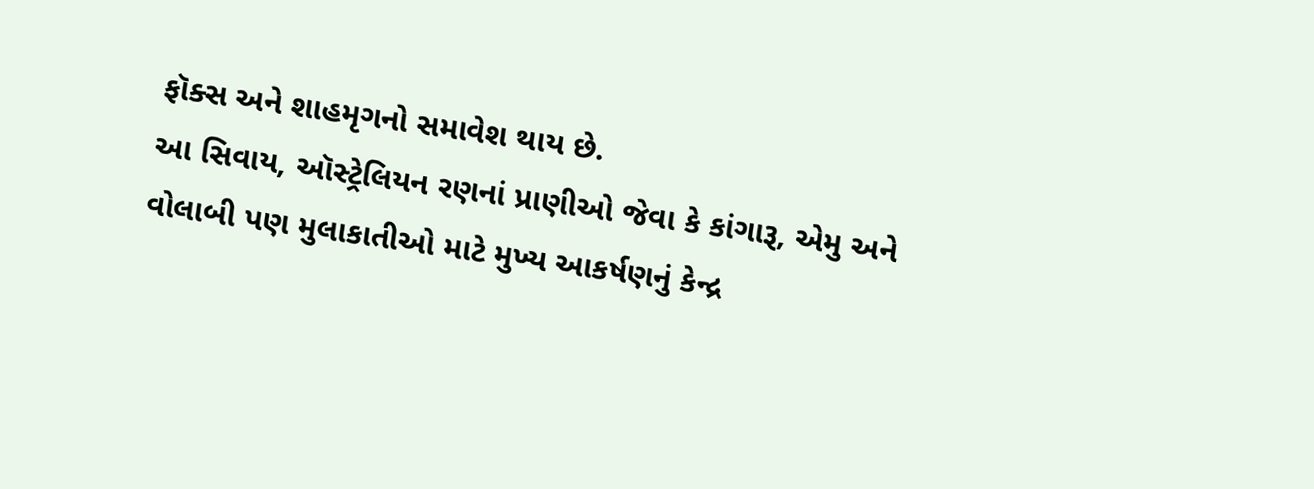ફૉક્સ અને શાહમૃગનો સમાવેશ થાય છે.
આ સિવાય, ઑસ્ટ્રેલિયન રણનાં પ્રાણીઓ જેવા કે કાંગારૂ, એમુ અને વોલાબી પણ મુલાકાતીઓ માટે મુખ્ય આકર્ષણનું કેન્દ્ર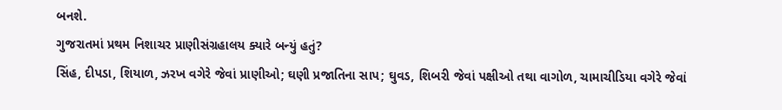બનશે.
ગુજરાતમાં પ્રથમ નિશાચર પ્રાણીસંગ્રહાલય ક્યારે બન્યું હતું?
સિંહ, દીપડા, શિયાળ, ઝરખ વગેરે જેવાં પ્રાણીઓ; ઘણી પ્રજાતિના સાપ; ઘુવડ, શિબરી જેવાં પક્ષીઓ તથા વાગોળ, ચામાચીડિયા વગેરે જેવાં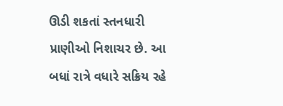ઊડી શકતાં સ્તનધારી પ્રાણીઓ નિશાચર છે. આ બધાં રાત્રે વધારે સક્રિય રહે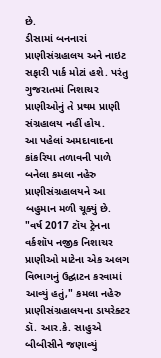છે.
ડીસામાં બનનારાં પ્રાણીસંગ્રહાલય અને નાઇટ સફારી પાર્ક મોટાં હશે. પરંતુ ગુજરાતમાં નિશાચર પ્રાણીઓનું તે પ્રથમ પ્રાણી સંગ્રહાલય નહીં હોય.
આ પહેલાં અમદાવાદના કાંકરિયા તળાવની પાળે બનેલા કમલા નહેરુ પ્રાણીસંગ્રહાલયને આ બહુમાન મળી ચૂક્યું છે.
"વર્ષ 2017 ટૉય ટ્રેનના વર્કશૉપ નજીક નિશાચર પ્રાણીઓ માટેના એક અલગ વિભાગનું ઉદ્ઘાટન કરવામાં આવ્યું હતું," કમલા નહેરુ પ્રાણીસંગ્રહાલયના ડાયરેક્ટર ડૉ. આર.કે. સાહુએ બીબીસીને જણાવ્યું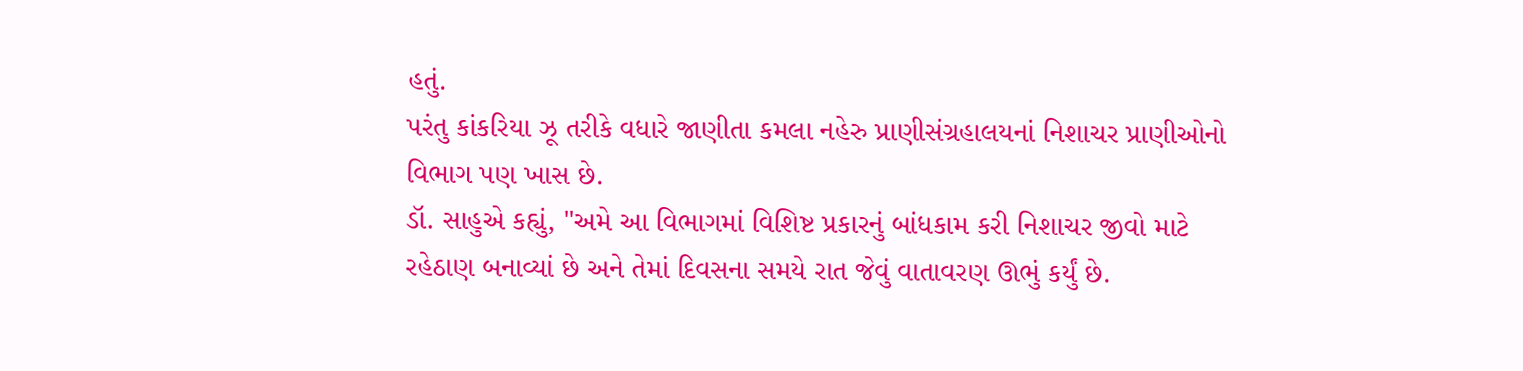હતું.
પરંતુ કાંકરિયા ઝૂ તરીકે વધારે જાણીતા કમલા નહેરુ પ્રાણીસંગ્રહાલયનાં નિશાચર પ્રાણીઓનો વિભાગ પણ ખાસ છે.
ડૉ. સાહુએ કહ્યું, "અમે આ વિભાગમાં વિશિષ્ટ પ્રકારનું બાંધકામ કરી નિશાચર જીવો માટે રહેઠાણ બનાવ્યાં છે અને તેમાં દિવસના સમયે રાત જેવું વાતાવરણ ઊભું કર્યું છે.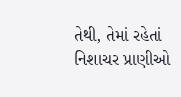તેથી, તેમાં રહેતાં નિશાચર પ્રાણીઓ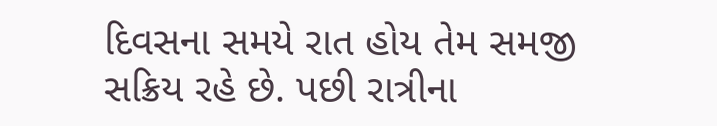દિવસના સમયે રાત હોય તેમ સમજી સક્રિય રહે છે. પછી રાત્રીના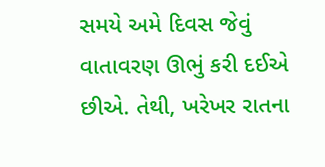સમયે અમે દિવસ જેવું વાતાવરણ ઊભું કરી દઈએ છીએ. તેથી, ખરેખર રાતના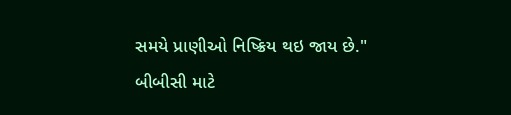સમયે પ્રાણીઓ નિષ્ક્રિય થઇ જાય છે."
બીબીસી માટે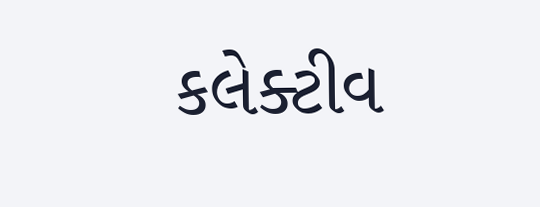કલેક્ટીવ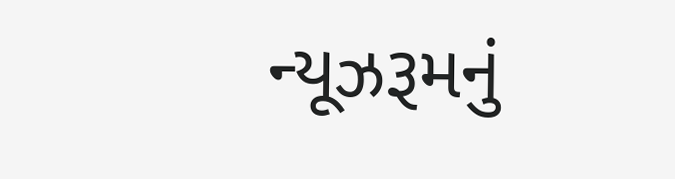ન્યૂઝરૂમનું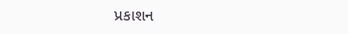પ્રકાશન